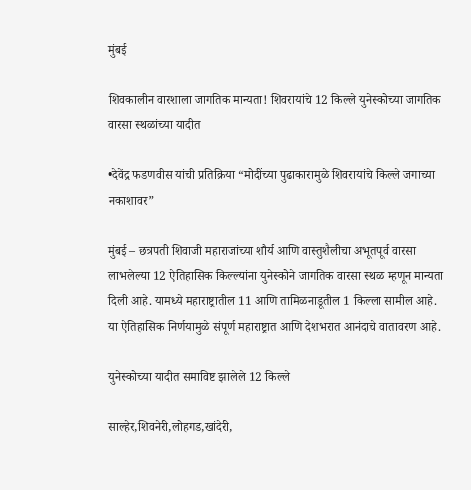मुंबई

शिवकालीन वारशाला जागतिक मान्यता! शिवरायांचे 12 किल्ले युनेस्कोच्या जागतिक वारसा स्थळांच्या यादीत

•देवेंद्र फडणवीस यांची प्रतिक्रिया “मोदींच्या पुढाकारामुळे शिवरायांचे किल्ले जगाच्या नकाशावर”

मुंबई – छत्रपती शिवाजी महाराजांच्या शौर्य आणि वास्तुशैलीचा अभूतपूर्व वारसा लाभलेल्या 12 ऐतिहासिक किल्ल्यांना युनेस्कोने जागतिक वारसा स्थळ म्हणून मान्यता दिली आहे. यामध्ये महाराष्ट्रातील 11 आणि तामिळनाडूतील 1 किल्ला सामील आहे. या ऐतिहासिक निर्णयामुळे संपूर्ण महाराष्ट्रात आणि देशभरात आनंदाचे वातावरण आहे.

युनेस्कोच्या यादीत समाविष्ट झालेले 12 किल्ले

साल्हेर,शिवनेरी,लोहगड,खांदेरी,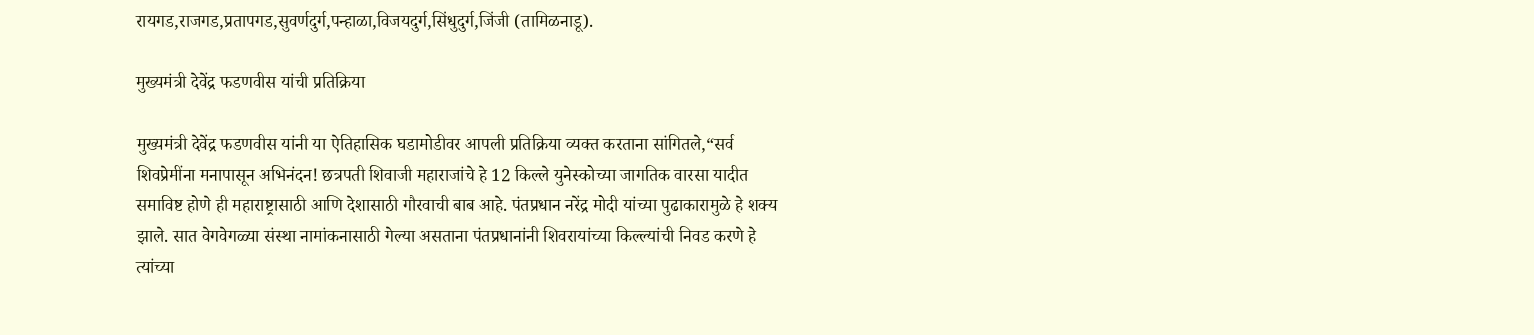रायगड,राजगड,प्रतापगड,सुवर्णदुर्ग,पन्हाळा,विजयदुर्ग,सिंधुदुर्ग,जिंजी (तामिळनाडू).

मुख्यमंत्री देवेंद्र फडणवीस यांची प्रतिक्रिया

मुख्यमंत्री देवेंद्र फडणवीस यांनी या ऐतिहासिक घडामोडीवर आपली प्रतिक्रिया व्यक्त करताना सांगितले,“सर्व शिवप्रेमींना मनापासून अभिनंदन! छत्रपती शिवाजी महाराजांचे हे 12 किल्ले युनेस्कोच्या जागतिक वारसा यादीत समाविष्ट होणे ही महाराष्ट्रासाठी आणि देशासाठी गौरवाची बाब आहे. पंतप्रधान नरेंद्र मोदी यांच्या पुढाकारामुळे हे शक्य झाले. सात वेगवेगळ्या संस्था नामांकनासाठी गेल्या असताना पंतप्रधानांनी शिवरायांच्या किल्ल्यांची निवड करणे हे त्यांच्या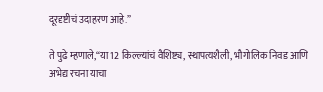दूरदृष्टीचं उदाहरण आहे.”

ते पुढे म्हणाले,“या 12 किल्ल्यांचं वैशिष्ट्य, स्थापत्यशैली, भौगोलिक निवड आणि अभेद्य रचना याचा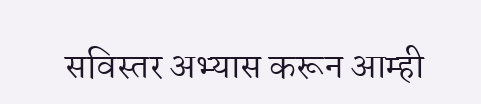सविस्तर अभ्यास करून आम्ही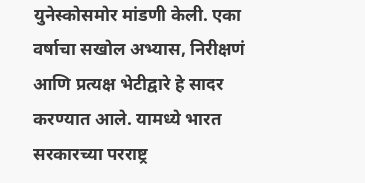युनेस्कोसमोर मांडणी केली. एका वर्षाचा सखोल अभ्यास, निरीक्षणं आणि प्रत्यक्ष भेटीद्वारे हे सादर करण्यात आले. यामध्ये भारत सरकारच्या परराष्ट्र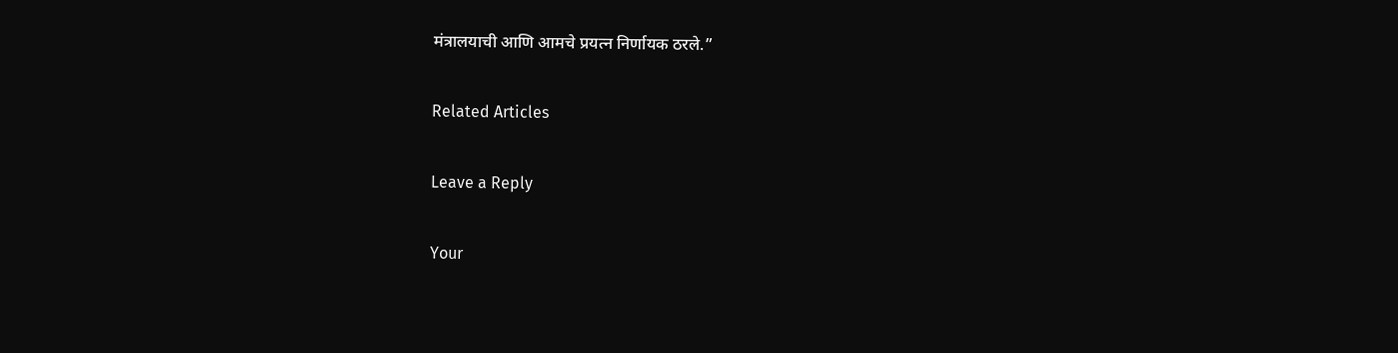मंत्रालयाची आणि आमचे प्रयत्न निर्णायक ठरले.”

Related Articles

Leave a Reply

Your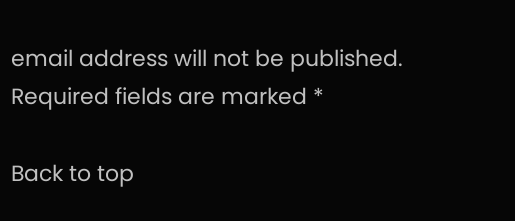email address will not be published. Required fields are marked *

Back to top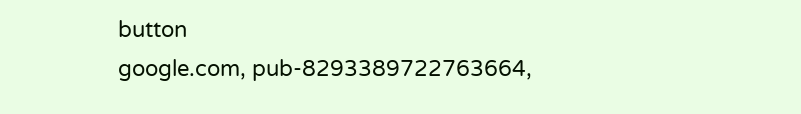button
google.com, pub-8293389722763664,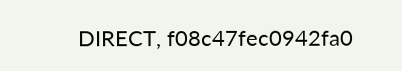DIRECT, f08c47fec0942fa0